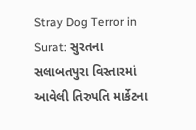Stray Dog Terror in Surat: સુરતના સલાબતપુરા વિસ્તારમાં આવેલી તિરુપતિ માર્કેટના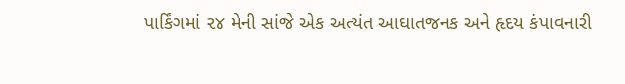પાર્કિંગમાં ૨૪ મેની સાંજે એક અત્યંત આઘાતજનક અને હૃદય કંપાવનારી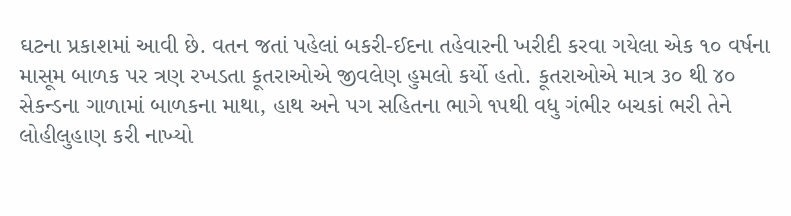ઘટના પ્રકાશમાં આવી છે. વતન જતાં પહેલાં બકરી-ઈદના તહેવારની ખરીદી કરવા ગયેલા એક ૧૦ વર્ષના માસૂમ બાળક પર ત્રણ રખડતા કૂતરાઓએ જીવલેણ હુમલો કર્યો હતો. કૂતરાઓએ માત્ર ૩૦ થી ૪૦ સેકન્ડના ગાળામાં બાળકના માથા, હાથ અને પગ સહિતના ભાગે ૧૫થી વધુ ગંભીર બચકાં ભરી તેને લોહીલુહાણ કરી નાખ્યો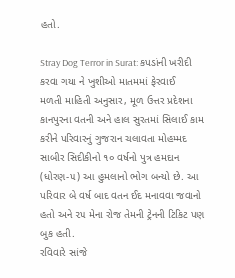હતો.

Stray Dog Terror in Surat: કપડાંની ખરીદી કરવા ગયા ને ખુશીઓ માતમમાં ફેરવાઈ
મળતી માહિતી અનુસાર, મૂળ ઉત્તર પ્રદેશના કાનપુરના વતની અને હાલ સુરતમાં સિલાઈ કામ કરીને પરિવારનું ગુજરાન ચલાવતા મોહમ્મદ સાબીર સિદીકીનો ૧૦ વર્ષનો પુત્ર હમદાન (ધોરણ-૫) આ હુમલાનો ભોગ બન્યો છે. આ પરિવાર બે વર્ષ બાદ વતન ઈદ મનાવવા જવાનો હતો અને ૨૫ મેના રોજ તેમની ટ્રેનની ટિકિટ પણ બુક હતી.
રવિવારે સાંજે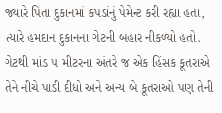જ્યારે પિતા દુકાનમાં કપડાંનું પેમેન્ટ કરી રહ્યા હતા, ત્યારે હમદાન દુકાનના ગેટની બહાર નીકળ્યો હતો. ગેટથી માંડ ૫ મીટરના અંતરે જ એક હિંસક કૂતરાએ તેને નીચે પાડી દીધો અને અન્ય બે કૂતરાઓ પણ તેની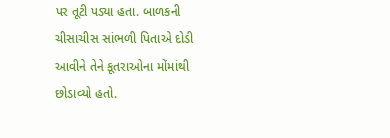પર તૂટી પડ્યા હતા. બાળકની ચીસાચીસ સાંભળી પિતાએ દોડી આવીને તેને કૂતરાઓના મોંમાંથી છોડાવ્યો હતો.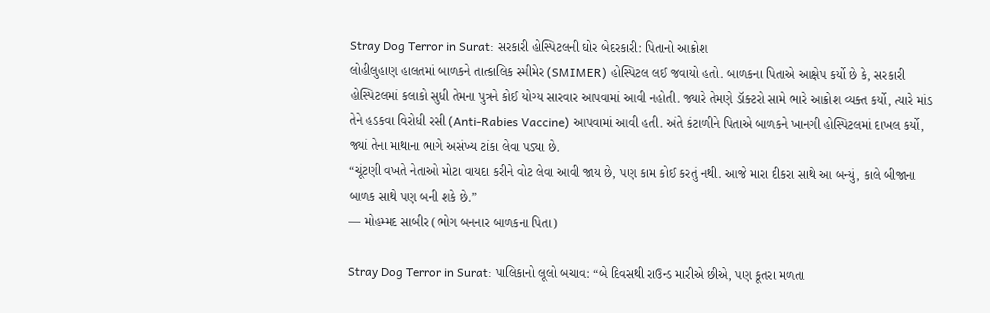Stray Dog Terror in Surat: સરકારી હોસ્પિટલની ઘોર બેદરકારી: પિતાનો આક્રોશ
લોહીલુહાણ હાલતમાં બાળકને તાત્કાલિક સ્મીમેર (SMIMER) હોસ્પિટલ લઈ જવાયો હતો. બાળકના પિતાએ આક્ષેપ કર્યો છે કે, સરકારી હોસ્પિટલમાં કલાકો સુધી તેમના પુત્રને કોઈ યોગ્ય સારવાર આપવામાં આવી નહોતી. જ્યારે તેમણે ડૉક્ટરો સામે ભારે આક્રોશ વ્યક્ત કર્યો, ત્યારે માંડ તેને હડકવા વિરોધી રસી (Anti-Rabies Vaccine) આપવામાં આવી હતી. અંતે કંટાળીને પિતાએ બાળકને ખાનગી હોસ્પિટલમાં દાખલ કર્યો, જ્યાં તેના માથાના ભાગે અસંખ્ય ટાંકા લેવા પડ્યા છે.
“ચૂંટણી વખતે નેતાઓ મોટા વાયદા કરીને વોટ લેવા આવી જાય છે, પણ કામ કોઈ કરતું નથી. આજે મારા દીકરા સાથે આ બન્યું, કાલે બીજાના બાળક સાથે પણ બની શકે છે.”
— મોહમ્મદ સાબીર (ભોગ બનનાર બાળકના પિતા)

Stray Dog Terror in Surat: પાલિકાનો લૂલો બચાવ: “બે દિવસથી રાઉન્ડ મારીએ છીએ, પણ કૂતરા મળતા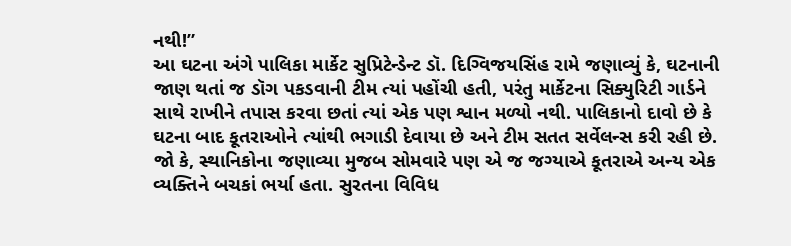નથી!”
આ ઘટના અંગે પાલિકા માર્કેટ સુપ્રિટેન્ડેન્ટ ડૉ. દિગ્વિજયસિંહ રામે જણાવ્યું કે, ઘટનાની જાણ થતાં જ ડૉગ પકડવાની ટીમ ત્યાં પહોંચી હતી, પરંતુ માર્કેટના સિક્યુરિટી ગાર્ડને સાથે રાખીને તપાસ કરવા છતાં ત્યાં એક પણ શ્વાન મળ્યો નથી. પાલિકાનો દાવો છે કે ઘટના બાદ કૂતરાઓને ત્યાંથી ભગાડી દેવાયા છે અને ટીમ સતત સર્વેલન્સ કરી રહી છે.
જો કે, સ્થાનિકોના જણાવ્યા મુજબ સોમવારે પણ એ જ જગ્યાએ કૂતરાએ અન્ય એક વ્યક્તિને બચકાં ભર્યા હતા. સુરતના વિવિધ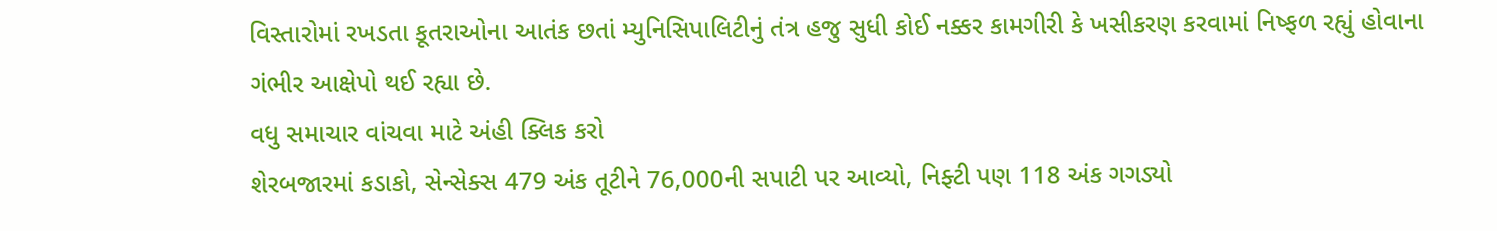વિસ્તારોમાં રખડતા કૂતરાઓના આતંક છતાં મ્યુનિસિપાલિટીનું તંત્ર હજુ સુધી કોઈ નક્કર કામગીરી કે ખસીકરણ કરવામાં નિષ્ફળ રહ્યું હોવાના ગંભીર આક્ષેપો થઈ રહ્યા છે.
વધુ સમાચાર વાંચવા માટે અંહી ક્લિક કરો
શેરબજારમાં કડાકો, સેન્સેક્સ 479 અંક તૂટીને 76,000ની સપાટી પર આવ્યો, નિફ્ટી પણ 118 અંક ગગડ્યો